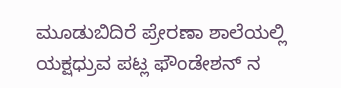ಮೂಡುಬಿದಿರೆ ಪ್ರೇರಣಾ ಶಾಲೆಯಲ್ಲಿ ಯಕ್ಷಧ್ರುವ ಪಟ್ಲ ಫೌಂಡೇಶನ್ ನ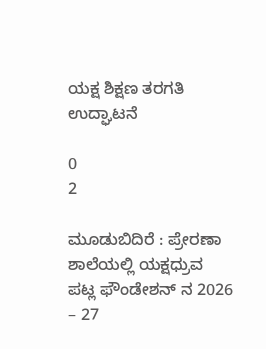ಯಕ್ಷ ಶಿಕ್ಷಣ ತರಗತಿ ಉದ್ಘಾಟನೆ

0
2

ಮೂಡುಬಿದಿರೆ : ಪ್ರೇರಣಾ ಶಾಲೆಯಲ್ಲಿ ಯಕ್ಷಧ್ರುವ ಪಟ್ಲ ಫೌಂಡೇಶನ್ ನ 2026 – 27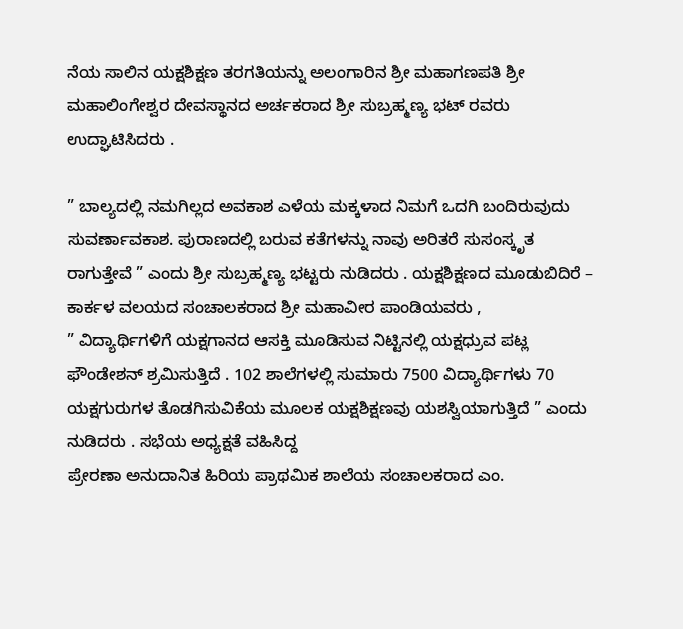ನೆಯ ಸಾಲಿನ ಯಕ್ಷಶಿಕ್ಷಣ ತರಗತಿಯನ್ನು ಅಲಂಗಾರಿನ ಶ್ರೀ ಮಹಾಗಣಪತಿ ಶ್ರೀ ಮಹಾಲಿಂಗೇಶ್ವರ ದೇವಸ್ಥಾನದ ಅರ್ಚಕರಾದ ಶ್ರೀ ಸುಬ್ರಹ್ಮಣ್ಯ ಭಟ್ ರವರು ಉದ್ಘಾಟಿಸಿದರು .

” ಬಾಲ್ಯದಲ್ಲಿ ನಮಗಿಲ್ಲದ ಅವಕಾಶ ಎಳೆಯ ಮಕ್ಕಳಾದ ನಿಮಗೆ ಒದಗಿ ಬಂದಿರುವುದು ಸುವರ್ಣಾವಕಾಶ. ಪುರಾಣದಲ್ಲಿ ಬರುವ ಕತೆಗಳನ್ನು ನಾವು ಅರಿತರೆ ಸುಸಂಸ್ಕೃತ ರಾಗುತ್ತೇವೆ ” ಎಂದು ಶ್ರೀ ಸುಬ್ರಹ್ಮಣ್ಯ ಭಟ್ಟರು ನುಡಿದರು . ಯಕ್ಷಶಿಕ್ಷಣದ ಮೂಡುಬಿದಿರೆ – ಕಾರ್ಕಳ ವಲಯದ ಸಂಚಾಲಕರಾದ ಶ್ರೀ ಮಹಾವೀರ ಪಾಂಡಿಯವರು ,
” ವಿದ್ಯಾರ್ಥಿಗಳಿಗೆ ಯಕ್ಷಗಾನದ ಆಸಕ್ತಿ ಮೂಡಿಸುವ ನಿಟ್ಟಿನಲ್ಲಿ ಯಕ್ಷಧ್ರುವ ಪಟ್ಲ ಫೌಂಡೇಶನ್ ಶ್ರಮಿಸುತ್ತಿದೆ . 102 ಶಾಲೆಗಳಲ್ಲಿ ಸುಮಾರು 7500 ವಿದ್ಯಾರ್ಥಿಗಳು 70 ಯಕ್ಷಗುರುಗಳ ತೊಡಗಿಸುವಿಕೆಯ ಮೂಲಕ ಯಕ್ಷಶಿಕ್ಷಣವು ಯಶಸ್ವಿಯಾಗುತ್ತಿದೆ ” ಎಂದು ನುಡಿದರು . ಸಭೆಯ ಅಧ್ಯಕ್ಷತೆ ವಹಿಸಿದ್ದ
ಪ್ರೇರಣಾ ಅನುದಾನಿತ ಹಿರಿಯ ಪ್ರಾಥಮಿಕ ಶಾಲೆಯ ಸಂಚಾಲಕರಾದ ಎಂ.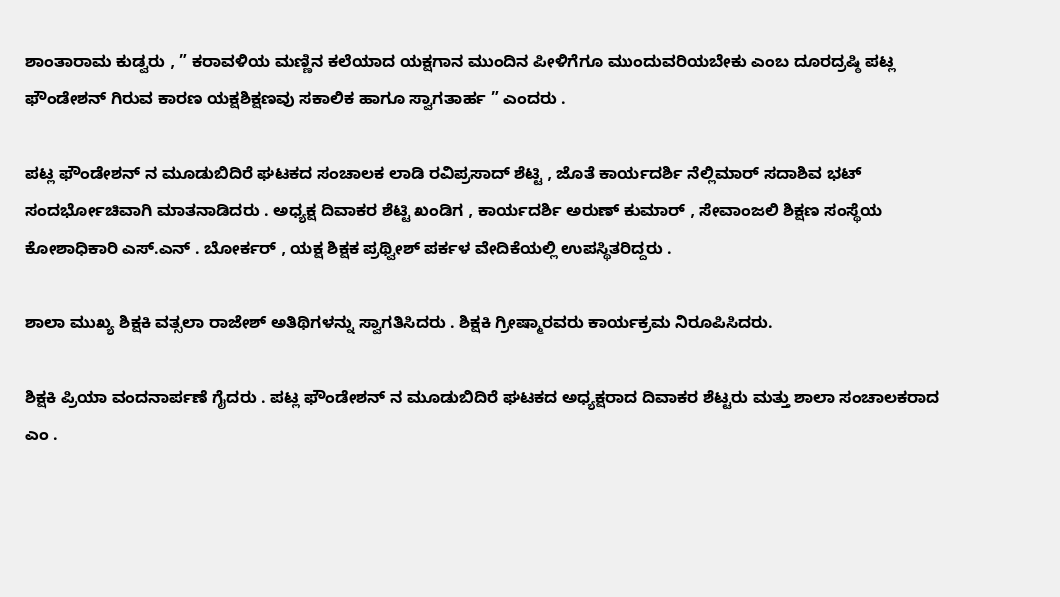ಶಾಂತಾರಾಮ ಕುಡ್ವರು , ” ಕರಾವಳಿಯ ಮಣ್ಣಿನ ಕಲೆಯಾದ ಯಕ್ಷಗಾನ ಮುಂದಿನ ಪೀಳಿಗೆಗೂ ಮುಂದುವರಿಯಬೇಕು ಎಂಬ ದೂರದ್ರಷ್ಠಿ ಪಟ್ಲ ಫೌಂಡೇಶನ್ ಗಿರುವ ಕಾರಣ ಯಕ್ಷಶಿಕ್ಷಣವು ಸಕಾಲಿಕ ಹಾಗೂ ಸ್ವಾಗತಾರ್ಹ ” ಎಂದರು .

ಪಟ್ಲ ಫೌಂಡೇಶನ್ ನ ಮೂಡುಬಿದಿರೆ ಘಟಕದ ಸಂಚಾಲಕ ಲಾಡಿ ರವಿಪ್ರಸಾದ್ ಶೆಟ್ಟಿ , ಜೊತೆ ಕಾರ್ಯದರ್ಶಿ ನೆಲ್ಲಿಮಾರ್ ಸದಾಶಿವ ಭಟ್ ಸಂದರ್ಭೋಚಿವಾಗಿ ಮಾತನಾಡಿದರು . ಅಧ್ಯಕ್ಷ ದಿವಾಕರ ಶೆಟ್ಟಿ ಖಂಡಿಗ , ಕಾರ್ಯದರ್ಶಿ ಅರುಣ್ ಕುಮಾರ್ , ಸೇವಾಂಜಲಿ ಶಿಕ್ಷಣ ಸಂಸ್ಥೆಯ ಕೋಶಾಧಿಕಾರಿ ಎಸ್.ಎನ್ . ಬೋರ್ಕರ್ , ಯಕ್ಷ ಶಿಕ್ಷಕ ಪ್ರಥ್ವೀಶ್ ಪರ್ಕಳ ವೇದಿಕೆಯಲ್ಲಿ ಉಪಸ್ಥಿತರಿದ್ದರು .

ಶಾಲಾ ಮುಖ್ಯ ಶಿಕ್ಷಕಿ ವತ್ಸಲಾ ರಾಜೇಶ್ ಅತಿಥಿಗಳನ್ನು ಸ್ವಾಗತಿಸಿದರು . ಶಿಕ್ಷಕಿ ಗ್ರೀಷ್ಮಾರವರು ಕಾರ್ಯಕ್ರಮ ನಿರೂಪಿಸಿದರು.

ಶಿಕ್ಷಕಿ ಪ್ರಿಯಾ ವಂದನಾರ್ಪಣೆ ಗೈದರು . ಪಟ್ಲ ಫೌಂಡೇಶನ್ ನ ಮೂಡುಬಿದಿರೆ ಘಟಕದ ಅಧ್ಯಕ್ಷರಾದ ದಿವಾಕರ ಶೆಟ್ಟರು ಮತ್ತು ಶಾಲಾ ಸಂಚಾಲಕರಾದ ಎಂ .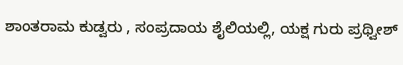ಶಾಂತರಾಮ ಕುಡ್ವರು , ಸಂಪ್ರದಾಯ ಶೈಲಿಯಲ್ಲಿ, ಯಕ್ಷ ಗುರು ಪ್ರಥ್ವೀಶ್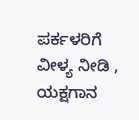ಪರ್ಕಳರಿಗೆ ವೀಳ್ಯ ನೀಡಿ , ಯಕ್ಷಗಾನ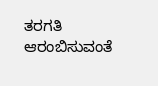ತರಗತಿ ಆರಂಬಿಸುವಂತೆ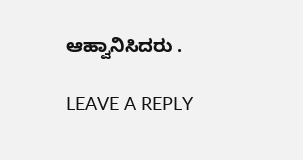ಆಹ್ವಾನಿಸಿದರು .

LEAVE A REPLY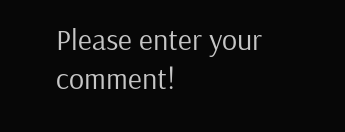Please enter your comment!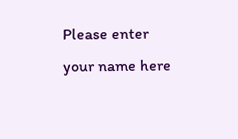Please enter your name here